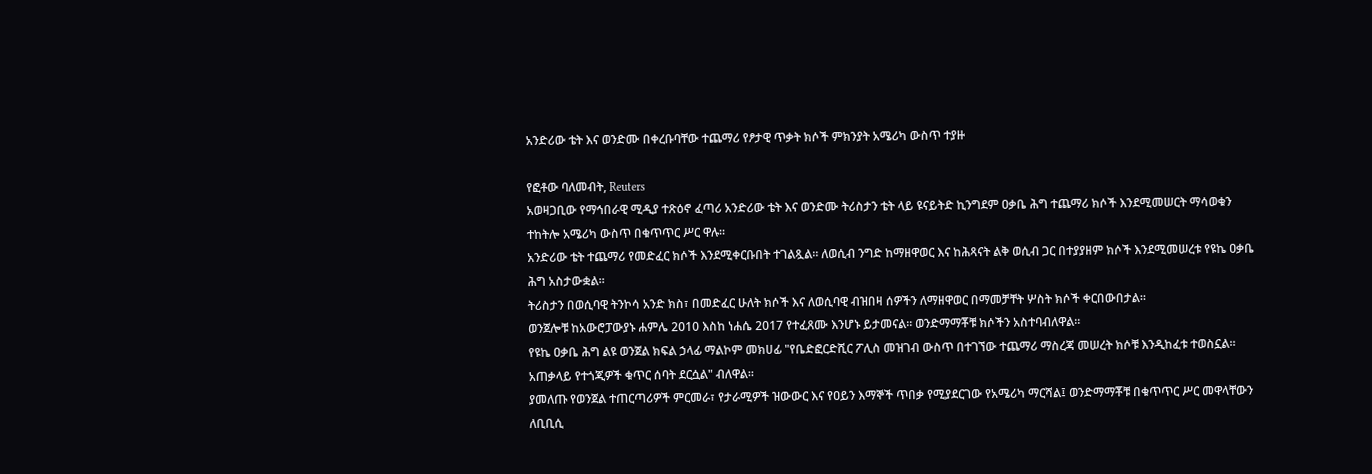አንድሪው ቴት እና ወንድሙ በቀረቡባቸው ተጨማሪ የፆታዊ ጥቃት ክሶች ምክንያት አሜሪካ ውስጥ ተያዙ

የፎቶው ባለመብት, Reuters
አወዛጋቢው የማኅበራዊ ሚዲያ ተጽዕኖ ፈጣሪ አንድሪው ቴት እና ወንድሙ ትሪስታን ቴት ላይ ዩናይትድ ኪንግደም ዐቃቤ ሕግ ተጨማሪ ክሶች እንደሚመሠርት ማሳወቁን ተከትሎ አሜሪካ ውስጥ በቁጥጥር ሥር ዋሉ።
አንድሪው ቴት ተጨማሪ የመድፈር ክሶች እንደሚቀርቡበት ተገልጿል። ለወሲብ ንግድ ከማዘዋወር እና ከሕጻናት ልቅ ወሲብ ጋር በተያያዘም ክሶች እንደሚመሠረቱ የዩኬ ዐቃቤ ሕግ አስታውቋል።
ትሪስታን በወሲባዊ ትንኮሳ አንድ ክስ፣ በመድፈር ሁለት ክሶች እና ለወሲባዊ ብዝበዛ ሰዎችን ለማዘዋወር በማመቻቸት ሦስት ክሶች ቀርበውበታል።
ወንጀሎቹ ከአውሮፓውያኑ ሐምሌ 2010 እስከ ነሐሴ 2017 የተፈጸሙ እንሆኑ ይታመናል። ወንድማማቾቹ ክሶችን አስተባብለዋል።
የዩኬ ዐቃቤ ሕግ ልዩ ወንጀል ክፍል ኃላፊ ማልኮም መክሀፊ "የቤድፎርድሺር ፖሊስ መዝገብ ውስጥ በተገኘው ተጨማሪ ማስረጃ መሠረት ክሶቹ እንዲከፈቱ ተወስኗል። አጠቃላይ የተጎጂዎች ቁጥር ሰባት ደርሷል" ብለዋል።
ያመለጡ የወንጀል ተጠርጣሪዎች ምርመራ፣ የታራሚዎች ዝውውር እና የዐይን እማኞች ጥበቃ የሚያደርገው የአሜሪካ ማርሻል፤ ወንድማማቾቹ በቁጥጥር ሥር መዋላቸውን ለቢቢሲ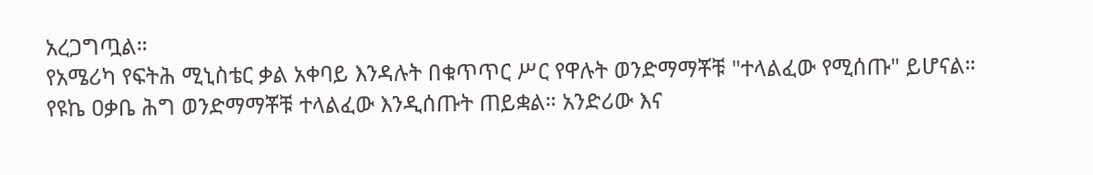አረጋግጧል።
የአሜሪካ የፍትሕ ሚኒስቴር ቃል አቀባይ እንዳሉት በቁጥጥር ሥር የዋሉት ወንድማማቾቹ "ተላልፈው የሚሰጡ" ይሆናል።
የዩኬ ዐቃቤ ሕግ ወንድማማቾቹ ተላልፈው እንዲሰጡት ጠይቋል። አንድሪው እና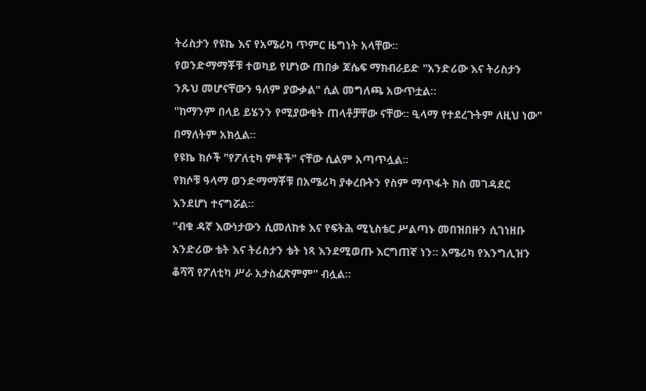ትሪስታን የዩኬ እና የአሜሪካ ጥምር ዜግነት አላቸው።
የወንድማማቾቹ ተወካይ የሆነው ጠበቃ ጆሴፍ ማክብራይድ "አንድሪው እና ትሪስታን ንጹህ መሆናቸውን ዓለም ያውቃል" ሲል መግለጫ አውጥቷል።
"ከማንም በላይ ይሄንን የሚያውቁት ጠላቶቻቸው ናቸው። ዒላማ የተደረጉትም ለዚህ ነው" በማለትም አክሏል።
የዩኬ ክሶች "የፖለቲካ ምቶች" ናቸው ሲልም አጣጥሏል።
የክሶቹ ዓላማ ወንድማማቾቹ በአሜሪካ ያቀረቡትን የስም ማጥፋት ክስ መገዳደር እንደሆነ ተናግሯል።
"ብቁ ዳኛ እውነታውን ሲመለከቱ እና የፍትሕ ሚኒስቴር ሥልጣኑ መበዝበዙን ሲገነዘቡ አንድሪው ቴት እና ትሪስታን ቴት ነጻ እንደሚወጡ እርግጠኛ ነን። አሜሪካ የእንግሊዝን ቆሻሻ የፖለቲካ ሥራ አታስፈጽምም" ብሏል።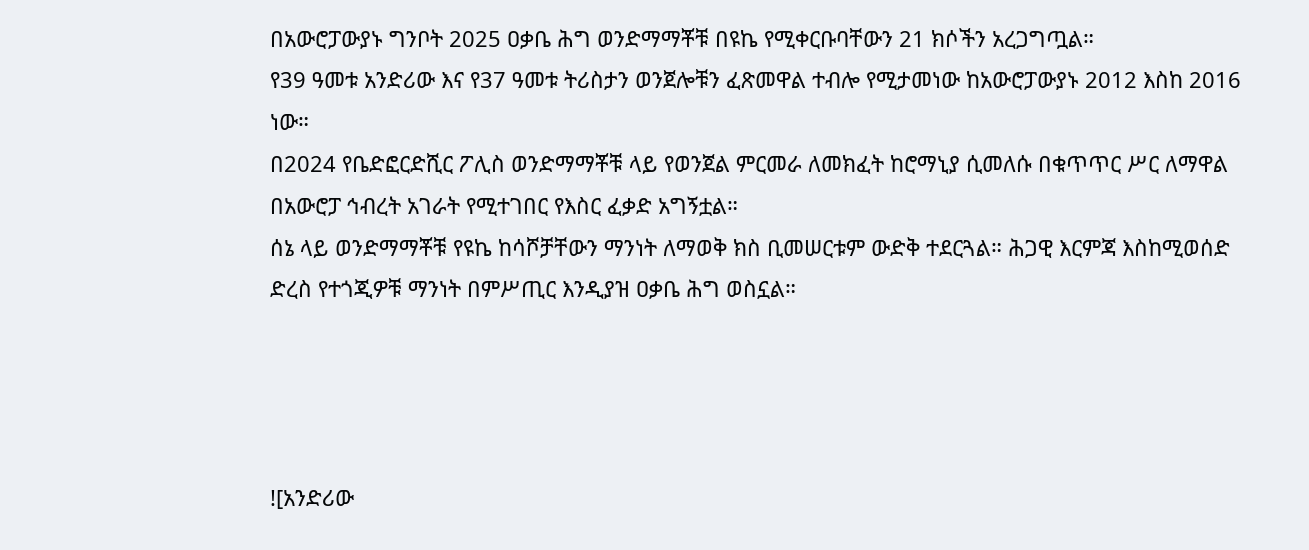በአውሮፓውያኑ ግንቦት 2025 ዐቃቤ ሕግ ወንድማማቾቹ በዩኬ የሚቀርቡባቸውን 21 ክሶችን አረጋግጧል።
የ39 ዓመቱ አንድሪው እና የ37 ዓመቱ ትሪስታን ወንጀሎቹን ፈጽመዋል ተብሎ የሚታመነው ከአውሮፓውያኑ 2012 እስከ 2016 ነው።
በ2024 የቤድፎርድሺር ፖሊስ ወንድማማቾቹ ላይ የወንጀል ምርመራ ለመክፈት ከሮማኒያ ሲመለሱ በቁጥጥር ሥር ለማዋል በአውሮፓ ኅብረት አገራት የሚተገበር የእስር ፈቃድ አግኝቷል።
ሰኔ ላይ ወንድማማቾቹ የዩኬ ከሳሾቻቸውን ማንነት ለማወቅ ክስ ቢመሠርቱም ውድቅ ተደርጓል። ሕጋዊ እርምጃ እስከሚወሰድ ድረስ የተጎጂዎቹ ማንነት በምሥጢር እንዲያዝ ዐቃቤ ሕግ ወስኗል።




![አንድሪው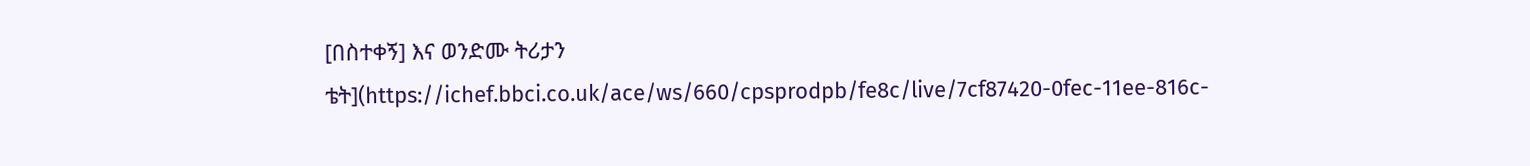[በስተቀኝ] እና ወንድሙ ትሪታን ቴት](https://ichef.bbci.co.uk/ace/ws/660/cpsprodpb/fe8c/live/7cf87420-0fec-11ee-816c-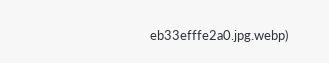eb33efffe2a0.jpg.webp)